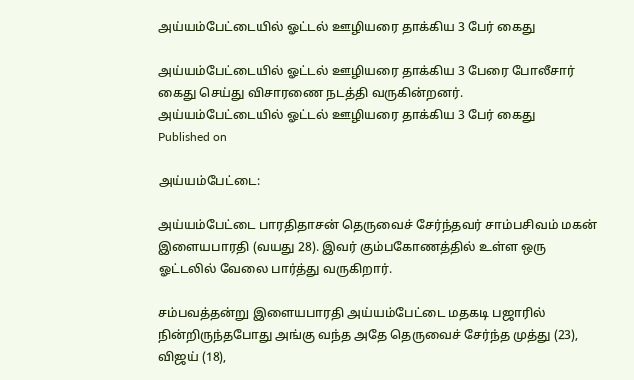அய்யம்பேட்டையில் ஓட்டல் ஊழியரை தாக்கிய 3 பேர் கைது

அய்யம்பேட்டையில் ஓட்டல் ஊழியரை தாக்கிய 3 பேரை போலீசார் கைது செய்து விசாரணை நடத்தி வருகின்றனர்.
அய்யம்பேட்டையில் ஓட்டல் ஊழியரை தாக்கிய 3 பேர் கைது
Published on

அய்யம்பேட்டை:

அய்யம்பேட்டை பாரதிதாசன் தெருவைச் சேர்ந்தவர் சாம்பசிவம் மகன் இளையபாரதி (வயது 28). இவர் கும்பகோணத்தில் உள்ள ஒரு ஓட்டலில் வேலை பார்த்து வருகிறார்.

சம்பவத்தன்று இளையபாரதி அய்யம்பேட்டை மதகடி பஜாரில் நின்றிருந்தபோது அங்கு வந்த அதே தெருவைச் சேர்ந்த முத்து (23), விஜய் (18),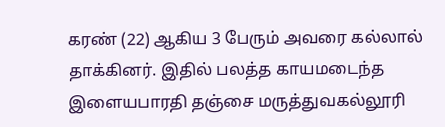கரண் (22) ஆகிய 3 பேரும் அவரை கல்லால் தாக்கினர். இதில் பலத்த காயமடைந்த இளையபாரதி தஞ்சை மருத்துவகல்லூரி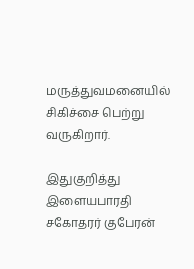மருத்துவமனையில் சிகிச்சை பெற்று வருகிறார்.

இதுகுறித்து இளையபாரதி சகோதரர் குபேரன்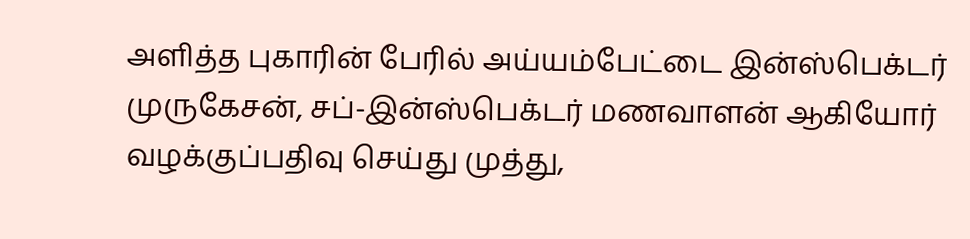அளித்த புகாரின் பேரில் அய்யம்பேட்டை இன்ஸ்பெக்டர் முருகேசன், சப்-இன்ஸ்பெக்டர் மணவாளன் ஆகியோர் வழக்குப்பதிவு செய்து முத்து,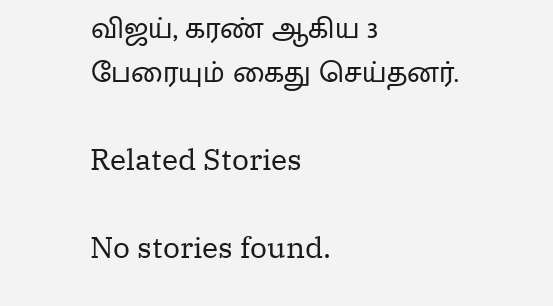விஜய், கரண் ஆகிய 3 பேரையும் கைது செய்தனர்.

Related Stories

No stories found.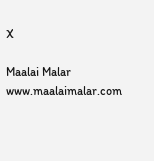X

Maalai Malar
www.maalaimalar.com